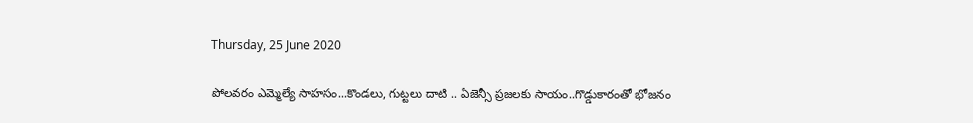Thursday, 25 June 2020

పోలవరం ఎమ్మెల్యే సాహసం...కొండలు, గుట్టలు దాటి .. ఏజెన్సీ ప్రజలకు సాయం..గొడ్డుకారంతో భోజనం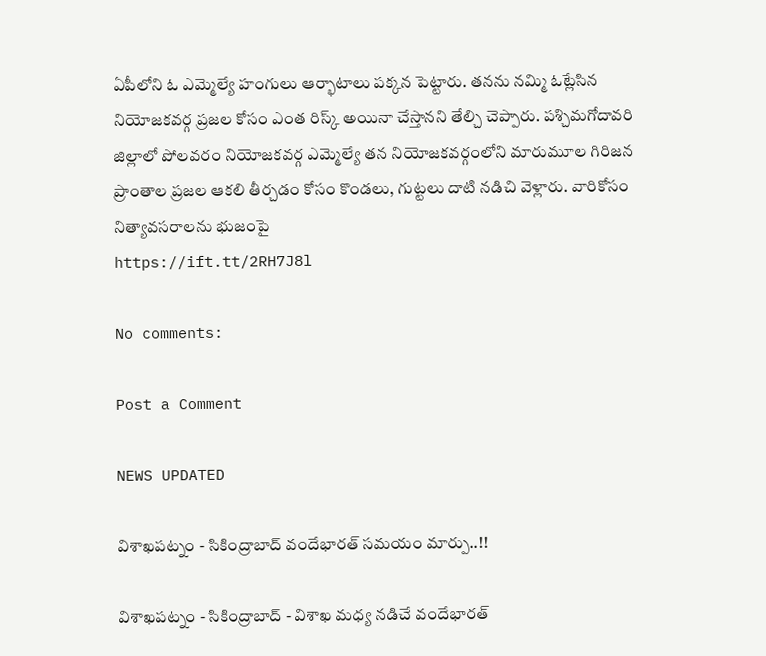ఏపీలోని ఓ ఎమ్మెల్యే హంగులు ఆర్భాటాలు పక్కన పెట్టారు. తనను నమ్మి ఓట్లేసిన నియోజకవర్గ ప్రజల కోసం ఎంత రిస్క్ అయినా చేస్తానని తేల్చి చెప్పారు. పశ్చిమగోదావరి జిల్లాలో పోలవరం నియోజకవర్గ ఎమ్మెల్యే తన నియోజకవర్గంలోని మారుమూల గిరిజన ప్రాంతాల ప్రజల ఆకలి తీర్చడం కోసం కొండలు, గుట్టలు దాటి నడిచి వెళ్లారు. వారికోసం నిత్యావసరాలను భుజంపై
https://ift.tt/2RH7J8l

No comments:

Post a Comment

NEWS UPDATED

విశాఖపట్నం - సికింద్రాబాద్ వందేభారత్ సమయం మార్పు..!!

విశాఖపట్నం - సికింద్రాబాద్ - విశాఖ మధ్య నడిచే వందేభారత్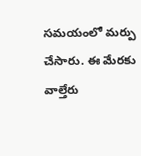సమయంలో మర్పు చేసారు. ఈ మేరకు వాల్తేరు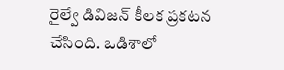రైల్వే డివిజన్ కీలక ప్రకటన చేసింది. ఒడిశాలో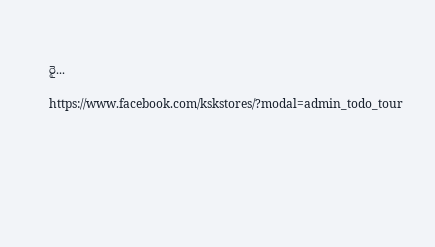రై...

https://www.facebook.com/kskstores/?modal=admin_todo_tour